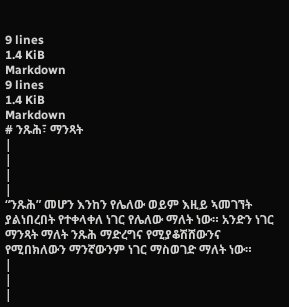9 lines
1.4 KiB
Markdown
9 lines
1.4 KiB
Markdown
# ንጹሕ፣ ማንጻት
|
|
|
|
“ንጹሕ” መሆን እንከን የሌለው ወይም እዚይ ኣመገኘት ያልነበረበት የተቀላቀለ ነገር የሌለው ማለት ነው። አንድን ነገር ማንጻት ማለት ንጹሕ ማድረግና የሚያቆሽሸውንና የሚበክለውን ማንኛውንም ነገር ማስወገድ ማለት ነው።
|
|
|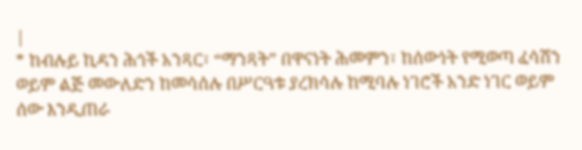|
* ከብሉይ ኪዳን ሕጎች አንጻር፣ “ማንጻት” በዋናነት ሕመምን፣ ከሰውነት የሚወጣ ፈሳሽን ወይም ልጅ መውለድን ከመሳሰሉ በሥርዓቱ ያረክሳሉ ከሚባሉ ነገሮች አንድ ነገር ወይም ሰው እንዲጠራ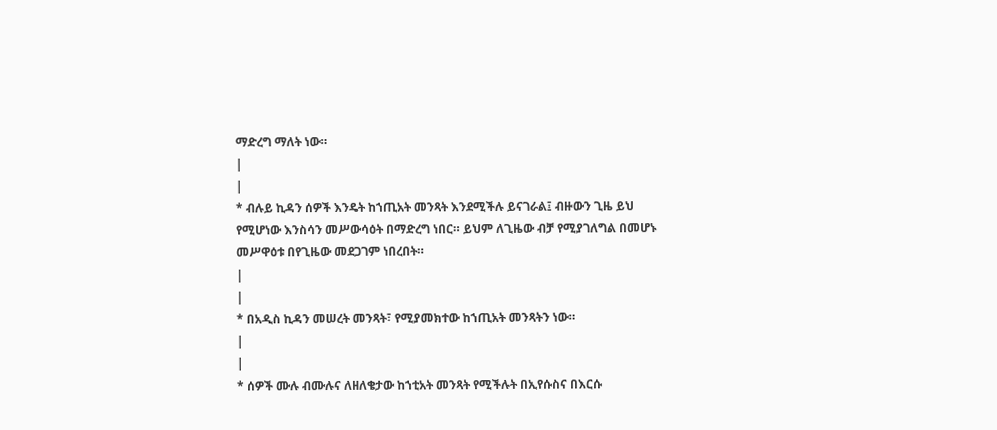ማድረግ ማለት ነው።
|
|
* ብሉይ ኪዳን ሰዎች እንዴት ከኀጢአት መንጻት እንደሚችሉ ይናገራል፤ ብዙውን ጊዜ ይህ የሚሆነው እንስሳን መሥውሳዕት በማድረግ ነበር። ይህም ለጊዜው ብቻ የሚያገለግል በመሆኑ መሥዋዕቱ በየጊዜው መደጋገም ነበረበት።
|
|
* በአዲስ ኪዳን መሠረት መንጻት፣ የሚያመክተው ከኀጢአት መንጻትን ነው።
|
|
* ሰዎች ሙሉ ብሙሉና ለዘለቄታው ከኀቲአት መንጻት የሚችሉት በኢየሱስና በእርሱ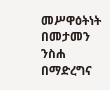መሥዋዕትነት በመታመን ንስሐ በማድረግና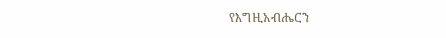የእግዚአብሔርን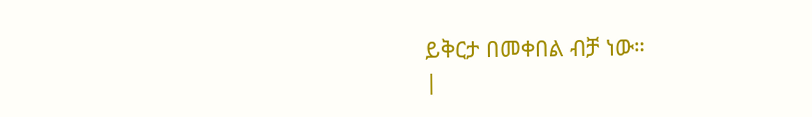ይቅርታ በመቀበል ብቻ ነው።
|